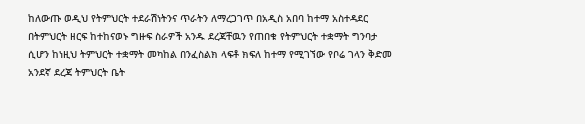ከለውጡ ወዲህ የትምህርት ተደራሽነትንና ጥራትን ለማረጋገጥ በአዲስ አበባ ከተማ አስተዳደር በትምህርት ዘርፍ ከተከናወኑ ግዙፍ ስራዎች አንዱ ደረጃቸዉን የጠበቁ የትምህርት ተቋማት ግንባታ ሲሆን ከነዚህ ትምህርት ተቋማት መካከል በንፈስልክ ላፍቶ ክፍለ ከተማ የሚገኘው የቦሬ ገላን ቅድመ አንደኛ ደረጃ ትምህርት ቤት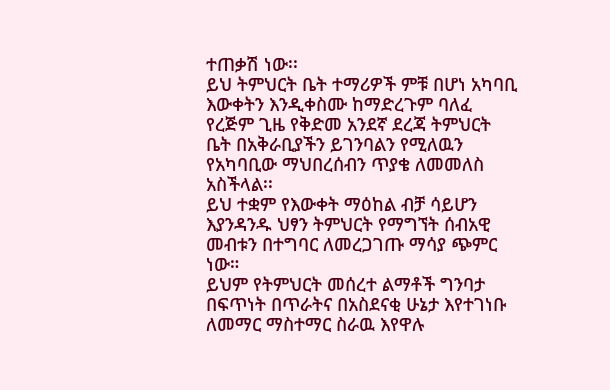ተጠቃሽ ነው፡፡
ይህ ትምህርት ቤት ተማሪዎች ምቹ በሆነ አካባቢ እውቀትን እንዲቀስሙ ከማድረጉም ባለፈ የረጅም ጊዜ የቅድመ አንደኛ ደረጃ ትምህርት ቤት በአቅራቢያችን ይገንባልን የሚለዉን የአካባቢው ማህበረሰብን ጥያቄ ለመመለስ አስችላል፡፡
ይህ ተቋም የእውቀት ማዕከል ብቻ ሳይሆን እያንዳንዱ ህፃን ትምህርት የማግኘት ሰብአዊ መብቱን በተግባር ለመረጋገጡ ማሳያ ጭምር ነው።
ይህም የትምህርት መሰረተ ልማቶች ግንባታ በፍጥነት በጥራትና በአስደናቂ ሁኔታ እየተገነቡ ለመማር ማስተማር ስራዉ እየዋሉ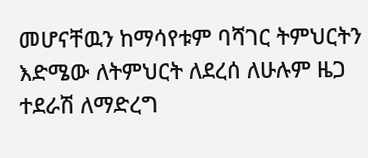መሆናቸዉን ከማሳየቱም ባሻገር ትምህርትን እድሜው ለትምህርት ለደረሰ ለሁሉም ዜጋ ተደራሽ ለማድረግ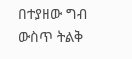በተያዘው ግብ ውስጥ ትልቅ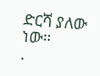ድርሻ ያለው ነው።
.